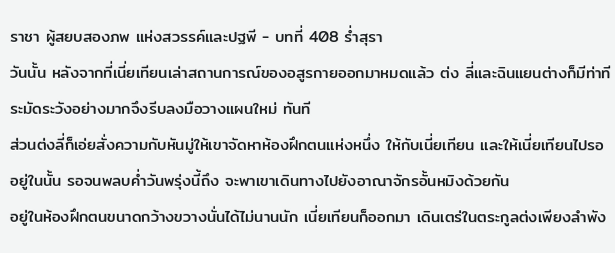ราชา ผู้สยบสองภพ แห่งสวรรค์และปฐพี - บทที่ 408 ร่ำสุรา
วันนั้น หลังจากที่เนี่ยเทียนเล่าสถานการณ์ของอสูรกายออกมาหมดแล้ว ต่ง ลี่และฉินแยนต่างก็มีท่าทีระมัดระวังอย่างมากจึงรีบลงมือวางแผนใหม่ ทันที
ส่วนต่งลี่ก็เอ่ยสั่งความกับหันมู่ให้เขาจัดหาห้องฝึกตนแห่งหนึ่ง ให้กับเนี่ยเทียน และให้เนี่ยเทียนไปรออยู่ในนั้น รอจนพลบค่ำวันพรุ่งนี้ถึง จะพาเขาเดินทางไปยังอาณาจักรอั้นหมิงด้วยกัน
อยู่ในห้องฝึกตนขนาดกว้างขวางนั่นได้ไม่นานนัก เนี่ยเทียนก็ออกมา เดินเตร่ในตระกูลต่งเพียงลำพัง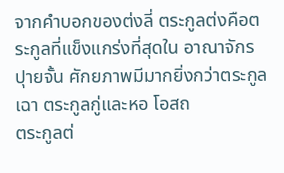จากคำบอกของต่งลี่ ตระกูลต่งคือตระกูลที่แข็งแกร่งที่สุดใน อาณาจักรปุายจั้น ศักยภาพมีมากยิ่งกว่าตระกูลเฉา ตระกูลกู่และหอ โอสถ
ตระกูลต่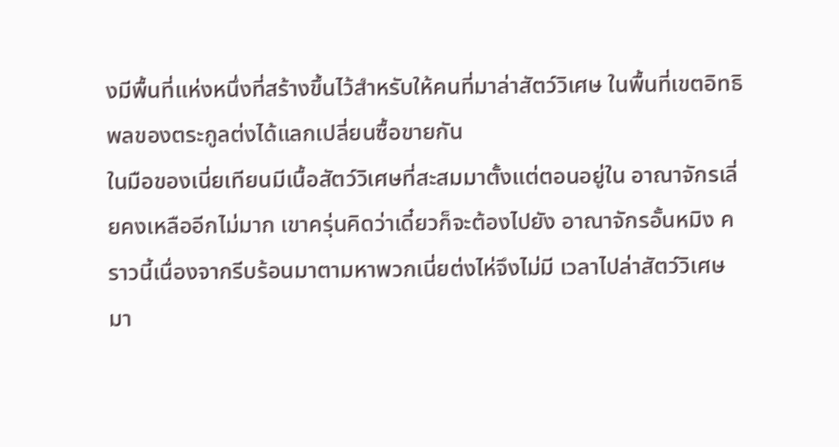งมีพื้นที่แห่งหนึ่งที่สร้างขึ้นไว้สำหรับให้คนที่มาล่าสัตว์วิเศษ ในพื้นที่เขตอิทธิพลของตระกูลต่งได้แลกเปลี่ยนซื้อขายกัน
ในมือของเนี่ยเทียนมีเนื้อสัตว์วิเศษที่สะสมมาตั้งแต่ตอนอยู่ใน อาณาจักรเลี่ยคงเหลืออีกไม่มาก เขาครุ่นคิดว่าเดี๋ยวก็จะต้องไปยัง อาณาจักรอั้นหมิง คราวนี้เนื่องจากรีบร้อนมาตามหาพวกเนี่ยต่งไห่จึงไม่มี เวลาไปล่าสัตว์วิเศษมา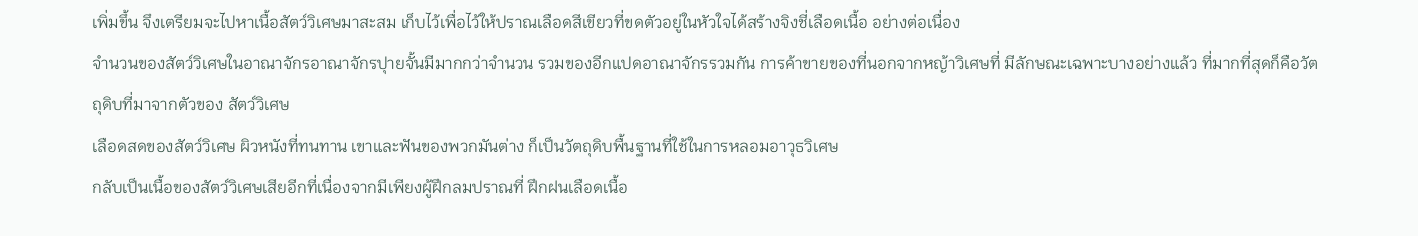เพิ่มขึ้น จึงเตรียมจะไปหาเนื้อสัตว์วิเศษมาสะสม เก็บไว้เพื่อไว้ให้ปราณเลือดสีเขียวที่ขดตัวอยู่ในหัวใจได้สร้างจิงชี่เลือดเนื้อ อย่างต่อเนื่อง
จำนวนของสัตว์วิเศษในอาณาจักรอาณาจักรปุายจั้นมีมากกว่าจำนวน รวมของอีกแปดอาณาจักรรวมกัน การค้าขายของที่นอกจากหญ้าวิเศษที่ มีลักษณะเฉพาะบางอย่างแล้ว ที่มากที่สุดก็คือวัตถุดิบที่มาจากตัวของ สัตว์วิเศษ
เลือดสดของสัตว์วิเศษ ผิวหนังที่ทนทาน เขาและฟันของพวกมันต่าง ก็เป็นวัตถุดิบพื้นฐานที่ใช้ในการหลอมอาวุธวิเศษ
กลับเป็นเนื้อของสัตว์วิเศษเสียอีกที่เนื่องจากมีเพียงผู้ฝึกลมปราณที่ ฝึกฝนเลือดเนื้อ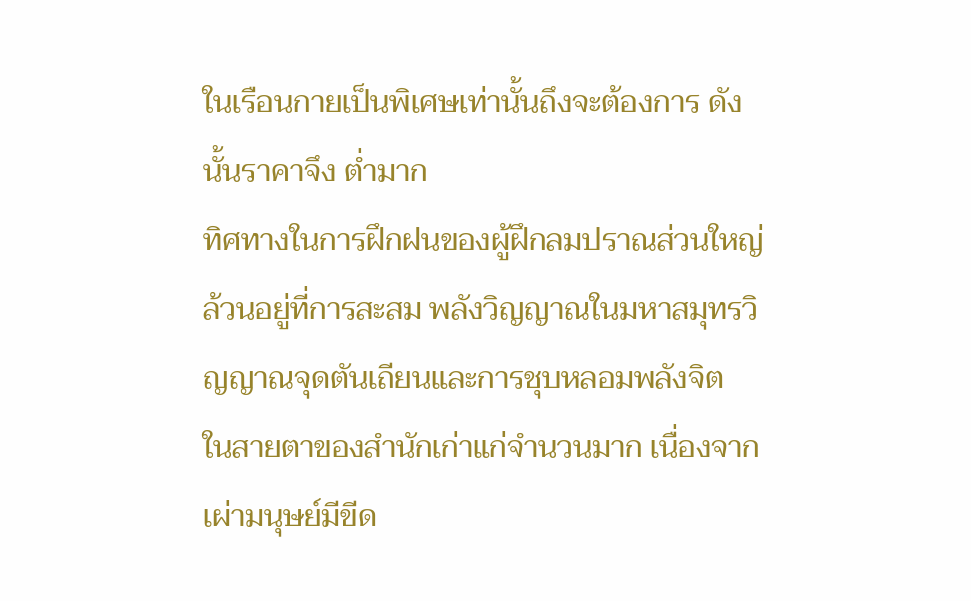ในเรือนกายเป็นพิเศษเท่านั้นถึงจะต้องการ ดังนั้นราคาจึง ต่ำมาก
ทิศทางในการฝึกฝนของผู้ฝึกลมปราณส่วนใหญ่ล้วนอยู่ที่การสะสม พลังวิญญาณในมหาสมุทรวิญญาณจุดตันเถียนและการชุบหลอมพลังจิต
ในสายตาของสำนักเก่าแก่จำนวนมาก เนื่องจากเผ่ามนุษย์มีขีด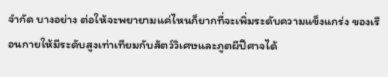จำกัด บางอย่าง ต่อให้จะพยายามแค่ไหนก็ยากที่จะเพิ่มระดับความแข็งแกร่ง ของเรือนกายให้มีระดับสูงเท่าเทียมกับสัตว์วิเศษและภูตผีปีศาจได้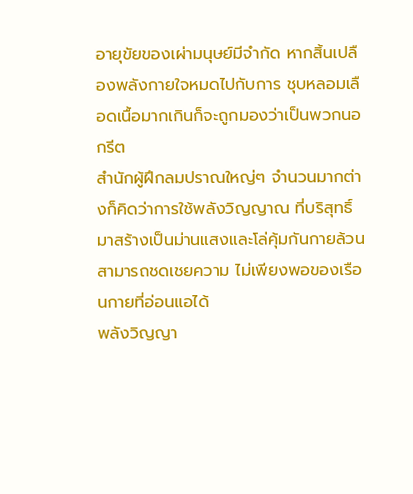อายุขัยของเผ่ามนุษย์มีจำกัด หากสิ้นเปลืองพลังกายใจหมดไปกับการ ชุบหลอมเลือดเนื้อมากเกินก็จะถูกมองว่าเป็นพวกนอกรีต
สำนักผู้ฝึกลมปราณใหญ่ๆ จำนวนมากต่างก็คิดว่าการใช้พลังวิญญาณ ที่บริสุทธิ์มาสร้างเป็นม่านแสงและโล่คุ้มกันกายล้วนสามารถชดเชยความ ไม่เพียงพอของเรือนกายที่อ่อนแอได้
พลังวิญญา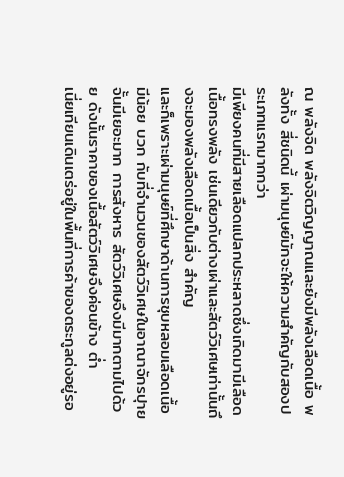ณ พลังจิต พลังจิตวิญญาณและยังมีพลังเลือดเนื้อ พลังทั้ง สี่ชนิดนี้ เผ่ามนุษย์มักจะให้ความสำคัญกับสองประเภทแรกมากกว่า
มีเพียงคนที่มีสายเลือดแปลกประหลาดซึ่งเกิดมามีเลือดเนื้อทรงพลัง เช่นเดียวกับต่างเผ่าและสัตว์วิเศษเท่านั้นถึงจะมองพลังเลือดเนื้อเป็นสิ่ง สำคัญ
และก็เพราะเผ่ามนุษย์ที่ศึกษาด้านการชุบหลอมเลือดเนื้อมีน้อย บวก กับที่จำนวนของสัตว์วิเศษในอาณาจักรปุายจั้นมีเยอะมาก การสังหาร สัตว์วิเศษจึงมีมากตามไปด้วย ดังนั้นราคาของเนื้อสัตว์วิเศษจึงค่อนข้าง ต่ำ
เนี่ยเทียนเดินเตร่อยู่ในพื้นที่การค้าของตระกูลต่งอยู่รอ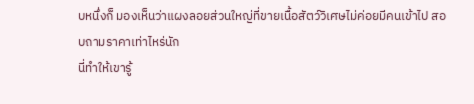บหนึ่งก็ มองเห็นว่าแผงลอยส่วนใหญ่ที่ขายเนื้อสัตว์วิเศษไม่ค่อยมีคนเข้าไป สอบถามราคาเท่าไหร่นัก
นี่ทำให้เขารู้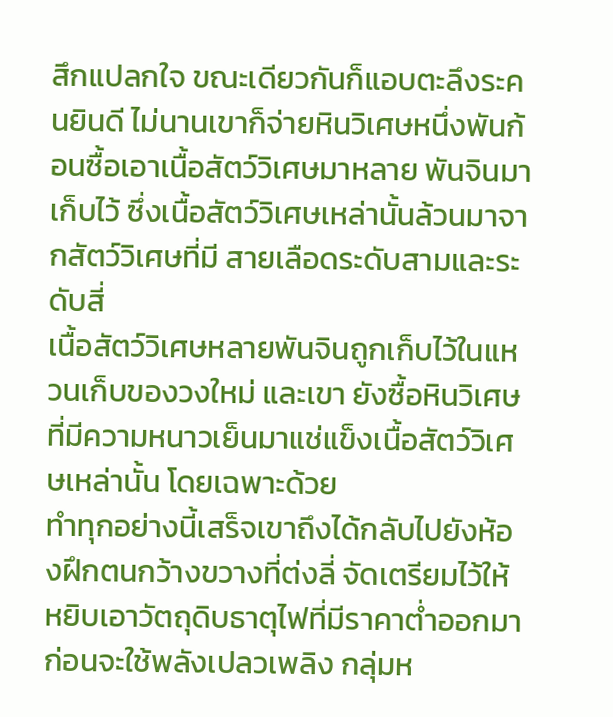สึกแปลกใจ ขณะเดียวกันก็แอบตะลึงระคนยินดี ไม่นานเขาก็จ่ายหินวิเศษหนึ่งพันก้อนซื้อเอาเนื้อสัตว์วิเศษมาหลาย พันจินมาเก็บไว้ ซึ่งเนื้อสัตว์วิเศษเหล่านั้นล้วนมาจากสัตว์วิเศษที่มี สายเลือดระดับสามและระดับสี่
เนื้อสัตว์วิเศษหลายพันจินถูกเก็บไว้ในแหวนเก็บของวงใหม่ และเขา ยังซื้อหินวิเศษที่มีความหนาวเย็นมาแช่แข็งเนื้อสัตว์วิเศษเหล่านั้น โดยเฉพาะด้วย
ทำทุกอย่างนี้เสร็จเขาถึงได้กลับไปยังห้องฝึกตนกว้างขวางที่ต่งลี่ จัดเตรียมไว้ให้
หยิบเอาวัตถุดิบธาตุไฟที่มีราคาต่ำออกมา ก่อนจะใช้พลังเปลวเพลิง กลุ่มห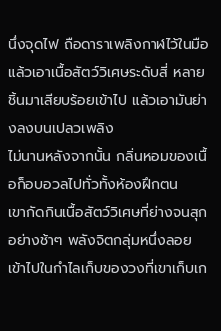นึ่งจุดไฟ ถือดาราเพลิงกาฬไว้ในมือแล้วเอาเนื้อสัตว์วิเศษระดับสี่ หลายชิ้นมาเสียบร้อยเข้าไป แล้วเอามันย่างลงบนเปลวเพลิง
ไม่นานหลังจากนั้น กลิ่นหอมของเนื้อก็อบอวลไปทั่วทั้งห้องฝึกตน
เขากัดกินเนื้อสัตว์วิเศษที่ย่างจนสุกอย่างช้าๆ พลังจิตกลุ่มหนึ่งลอย เข้าไปในกำไลเก็บของวงที่เขาเก็บเก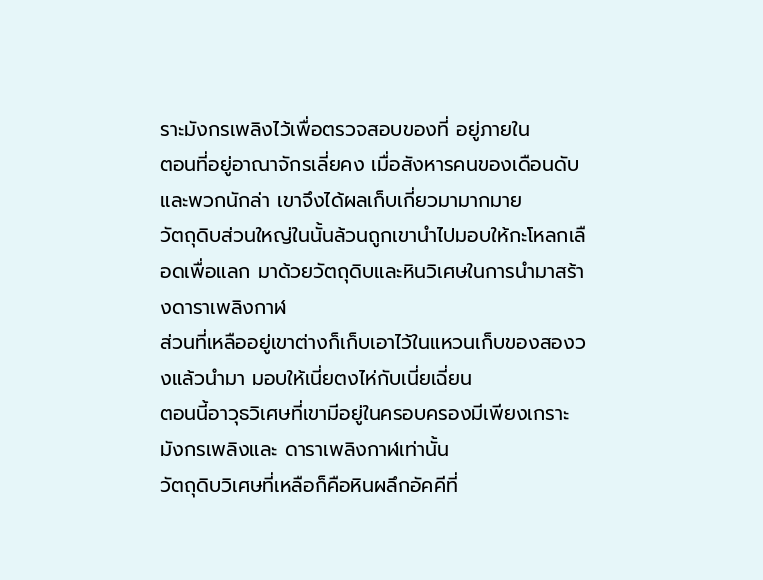ราะมังกรเพลิงไว้เพื่อตรวจสอบของที่ อยู่ภายใน
ตอนที่อยู่อาณาจักรเลี่ยคง เมื่อสังหารคนของเดือนดับและพวกนักล่า เขาจึงได้ผลเก็บเกี่ยวมามากมาย
วัตถุดิบส่วนใหญ่ในนั้นล้วนถูกเขานำไปมอบให้กะโหลกเลือดเพื่อแลก มาด้วยวัตถุดิบและหินวิเศษในการนำมาสร้างดาราเพลิงกาฬ
ส่วนที่เหลืออยู่เขาต่างก็เก็บเอาไว้ในแหวนเก็บของสองวงแล้วนำมา มอบให้เนี่ยตงไห่กับเนี่ยเฉี่ยน
ตอนนี้อาวุธวิเศษที่เขามีอยู่ในครอบครองมีเพียงเกราะมังกรเพลิงและ ดาราเพลิงกาฬเท่านั้น
วัตถุดิบวิเศษที่เหลือก็คือหินผลึกอัคคีที่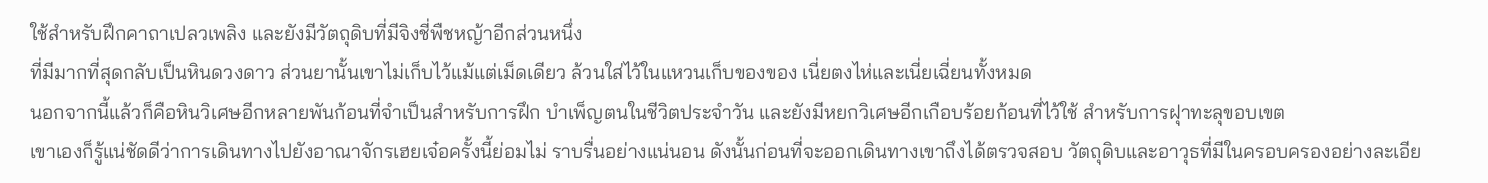ใช้สำหรับฝึกคาถาเปลวเพลิง และยังมีวัตถุดิบที่มีจิงชี่พืชหญ้าอีกส่วนหนึ่ง
ที่มีมากที่สุดกลับเป็นหินดวงดาว ส่วนยานั้นเขาไม่เก็บไว้แม้แต่เม็ดเดียว ล้วนใส่ไว้ในแหวนเก็บของของ เนี่ยตงไห่และเนี่ยเฉี่ยนทั้งหมด
นอกจากนี้แล้วก็คือหินวิเศษอีกหลายพันก้อนที่จำเป็นสำหรับการฝึก บำเพ็ญตนในชีวิตประจำวัน และยังมีหยกวิเศษอีกเกือบร้อยก้อนที่ไว้ใช้ สำหรับการฝุาทะลุขอบเขต
เขาเองก็รู้แน่ชัดดีว่าการเดินทางไปยังอาณาจักรเฮยเจ๋อครั้งนี้ย่อมไม่ ราบรื่นอย่างแน่นอน ดังนั้นก่อนที่จะออกเดินทางเขาถึงได้ตรวจสอบ วัตถุดิบและอาวุธที่มีในครอบครองอย่างละเอีย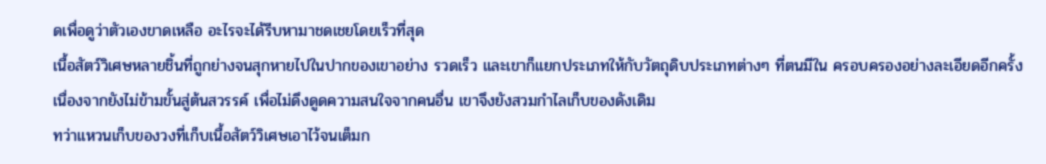ดเพื่อดูว่าตัวเองขาดเหลือ อะไรจะได้รีบหามาชดเชยโดยเร็วที่สุด
เนื้อสัตว์วิเศษหลายชิ้นที่ถูกย่างจนสุกหายไปในปากของเขาอย่าง รวดเร็ว และเขาก็แยกประเภทให้กับวัตถุดิบประเภทต่างๆ ที่ตนมีใน ครอบครองอย่างละเอียดอีกครั้ง
เนื่องจากยังไม่ข้ามขั้นสู่ต้นสวรรค์ เพื่อไม่ดึงดูดความสนใจจากคนอื่น เขาจึงยังสวมกำไลเก็บของดังเดิม
ทว่าแหวนเก็บของวงที่เก็บเนื้อสัตว์วิเศษเอาไว้จนเต็มก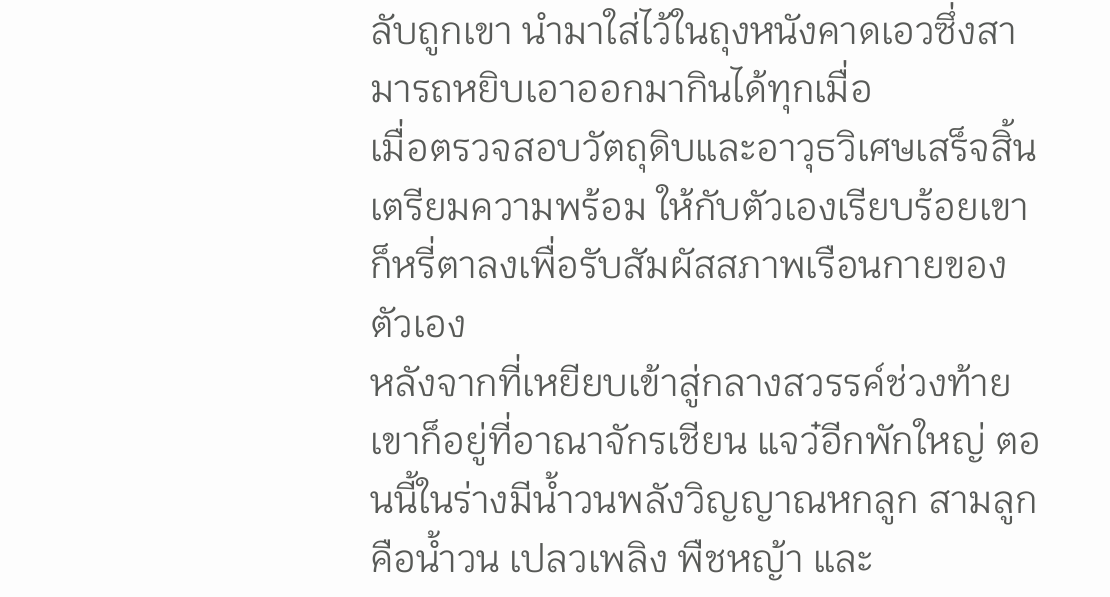ลับถูกเขา นำมาใส่ไว้ในถุงหนังคาดเอวซึ่งสามารถหยิบเอาออกมากินได้ทุกเมื่อ
เมื่อตรวจสอบวัตถุดิบและอาวุธวิเศษเสร็จสิ้น เตรียมความพร้อม ให้กับตัวเองเรียบร้อยเขาก็หรี่ตาลงเพื่อรับสัมผัสสภาพเรือนกายของ ตัวเอง
หลังจากที่เหยียบเข้าสู่กลางสวรรค์ช่วงท้าย เขาก็อยู่ที่อาณาจักรเชียน แจว๋อีกพักใหญ่ ตอนนี้ในร่างมีน้ำวนพลังวิญญาณหกลูก สามลูกคือน้ำวน เปลวเพลิง พืชหญ้า และ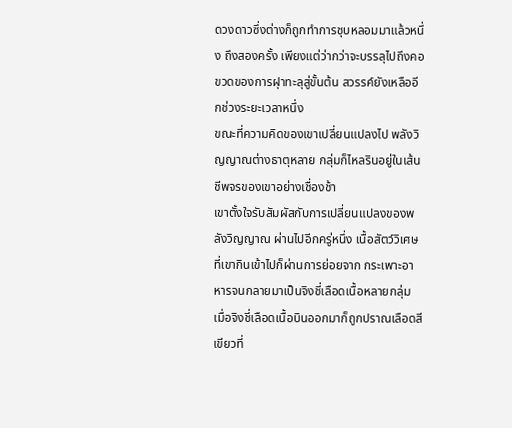ดวงดาวซึ่งต่างก็ถูกทำการชุบหลอมมาแล้วหนึ่ง ถึงสองครั้ง เพียงแต่ว่ากว่าจะบรรลุไปถึงคอขวดของการฝุาทะลุสู่ขั้นต้น สวรรค์ยังเหลืออีกช่วงระยะเวลาหนึ่ง
ขณะที่ความคิดของเขาเปลี่ยนแปลงไป พลังวิญญาณต่างธาตุหลาย กลุ่มก็ไหลรินอยู่ในเส้นชีพจรของเขาอย่างเชื่องช้า
เขาตั้งใจรับสัมผัสกับการเปลี่ยนแปลงของพลังวิญญาณ ผ่านไปอีกครู่หนึ่ง เนื้อสัตว์วิเศษที่เขากินเข้าไปก็ผ่านการย่อยจาก กระเพาะอาหารจนกลายมาเป็นจิงชี่เลือดเนื้อหลายกลุ่ม
เมื่อจิงชี่เลือดเนื้อบินออกมาก็ถูกปราณเลือดสีเขียวที่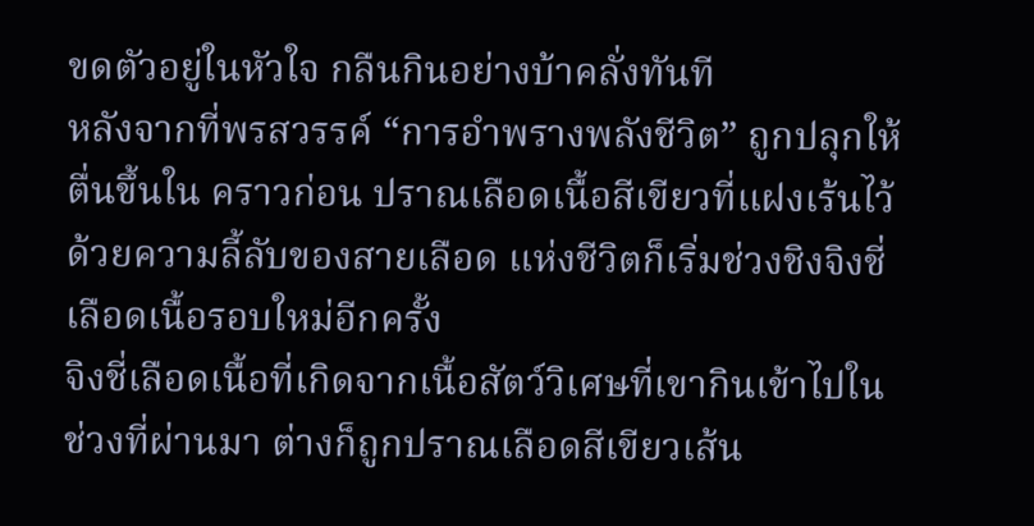ขดตัวอยู่ในหัวใจ กลืนกินอย่างบ้าคลั่งทันที
หลังจากที่พรสวรรค์ “การอำพรางพลังชีวิต” ถูกปลุกให้ตื่นขึ้นใน คราวก่อน ปราณเลือดเนื้อสีเขียวที่แฝงเร้นไว้ด้วยความลี้ลับของสายเลือด แห่งชีวิตก็เริ่มช่วงชิงจิงชี่เลือดเนื้อรอบใหม่อีกครั้ง
จิงชี่เลือดเนื้อที่เกิดจากเนื้อสัตว์วิเศษที่เขากินเข้าไปในช่วงที่ผ่านมา ต่างก็ถูกปราณเลือดสีเขียวเส้น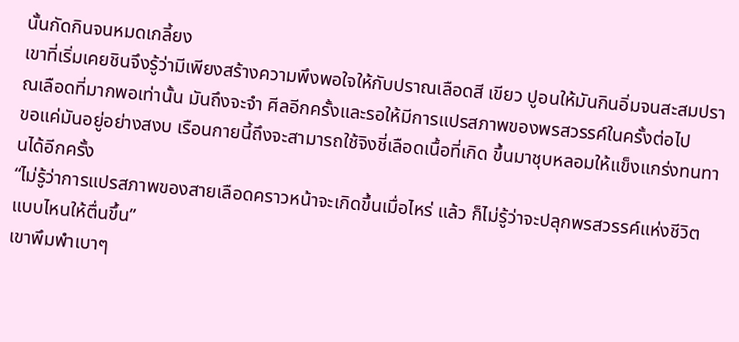นั้นกัดกินจนหมดเกลี้ยง
เขาที่เริ่มเคยชินจึงรู้ว่ามีเพียงสร้างความพึงพอใจให้กับปราณเลือดสี เขียว ปูอนให้มันกินอิ่มจนสะสมปราณเลือดที่มากพอเท่านั้น มันถึงจะจำ ศีลอีกครั้งและรอให้มีการแปรสภาพของพรสวรรค์ในครั้งต่อไป
ขอแค่มันอยู่อย่างสงบ เรือนกายนี้ถึงจะสามารถใช้จิงชี่เลือดเนื้อที่เกิด ขึ้นมาชุบหลอมให้แข็งแกร่งทนทานได้อีกครั้ง
“ไม่รู้ว่าการแปรสภาพของสายเลือดคราวหน้าจะเกิดขึ้นเมื่อไหร่ แล้ว ก็ไม่รู้ว่าจะปลุกพรสวรรค์แห่งชีวิตแบบไหนให้ตื่นขึ้น”
เขาพึมพำเบาๆ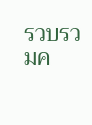รวบรวมค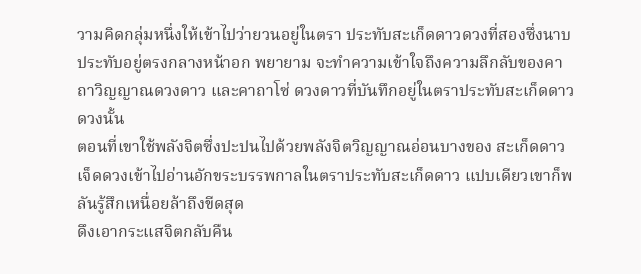วามคิดกลุ่มหนึ่งให้เข้าไปว่ายวนอยู่ในตรา ประทับสะเก็ดดาวดวงที่สองซึ่งนาบประทับอยู่ตรงกลางหน้าอก พยายาม จะทำความเข้าใจถึงความลึกลับของคาถาวิญญาณดวงดาว และคาถาโซ่ ดวงดาวที่บันทึกอยู่ในตราประทับสะเก็ดดาวดวงนั้น
ตอนที่เขาใช้พลังจิตซึ่งปะปนไปด้วยพลังจิตวิญญาณอ่อนบางของ สะเก็ดดาวเจ็ดดวงเข้าไปอ่านอักขระบรรพกาลในตราประทับสะเก็ดดาว แปบเดียวเขาก็พลันรู้สึกเหนื่อยล้าถึงขีดสุด
ดึงเอากระแสจิตกลับคืน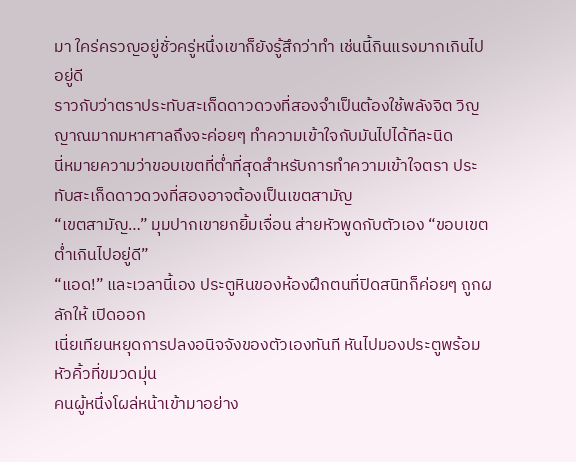มา ใคร่ครวญอยู่ชั่วครู่หนึ่งเขาก็ยังรู้สึกว่าทำ เช่นนี้กินแรงมากเกินไปอยู่ดี
ราวกับว่าตราประทับสะเก็ดดาวดวงที่สองจำเป็นต้องใช้พลังจิต วิญญาณมากมหาศาลถึงจะค่อยๆ ทำความเข้าใจกับมันไปได้ทีละนิด
นี่หมายความว่าขอบเขตที่ต่ำที่สุดสำหรับการทำความเข้าใจตรา ประทับสะเก็ดดาวดวงที่สองอาจต้องเป็นเขตสามัญ
“เขตสามัญ…” มุมปากเขายกยิ้มเจื่อน ส่ายหัวพูดกับตัวเอง “ขอบเขตต่ำเกินไปอยู่ดี”
“แอด!” และเวลานี้เอง ประตูหินของห้องฝึกตนที่ปิดสนิทก็ค่อยๆ ถูกผลักให้ เปิดออก
เนี่ยเทียนหยุดการปลงอนิจจังของตัวเองทันที หันไปมองประตูพร้อม หัวคิ้วที่ขมวดมุ่น
คนผู้หนึ่งโผล่หน้าเข้ามาอย่าง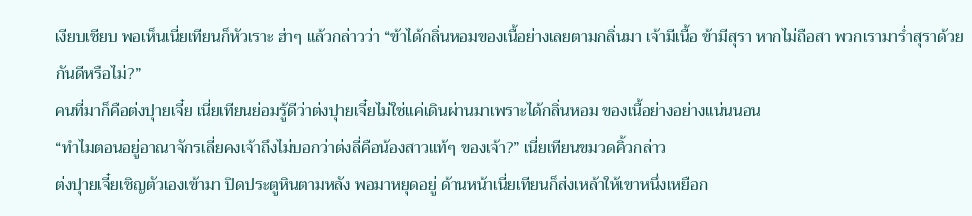เงียบเชียบ พอเห็นเนี่ยเทียนก็หัวเราะ ฮ่าๆ แล้วกล่าวว่า “ข้าได้กลิ่นหอมของเนื้อย่างเลยตามกลิ่นมา เจ้ามีเนื้อ ข้ามีสุรา หากไม่ถือสา พวกเรามาร่ำสุราด้วยกันดีหรือไม่?”
คนที่มาก็คือต่งปุายเจี๋ย เนี่ยเทียนย่อมรู้ดีว่าต่งปุายเจี๋ยไม่ใช่แค่เดินผ่านมาเพราะได้กลิ่นหอม ของเนื้อย่างอย่างแน่นนอน
“ทำไมตอนอยู่อาณาจักรเลี่ยคงเจ้าถึงไม่บอกว่าต่งลี่คือน้องสาวแท้ๆ ของเจ้า?” เนี่ยเทียนขมวดคิ้วกล่าว
ต่งปุายเจี๋ยเชิญตัวเองเข้ามา ปิดประตูหินตามหลัง พอมาหยุดอยู่ ด้านหน้าเนี่ยเทียนก็ส่งเหล้าให้เขาหนึ่งเหยือก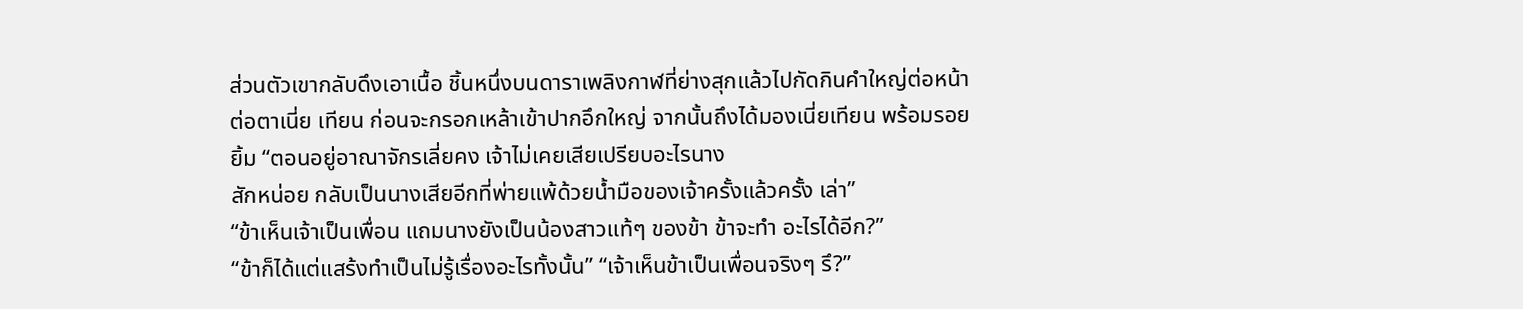ส่วนตัวเขากลับดึงเอาเนื้อ ชิ้นหนึ่งบนดาราเพลิงกาฬที่ย่างสุกแล้วไปกัดกินคำใหญ่ต่อหน้าต่อตาเนี่ย เทียน ก่อนจะกรอกเหล้าเข้าปากอึกใหญ่ จากนั้นถึงได้มองเนี่ยเทียน พร้อมรอยยิ้ม “ตอนอยู่อาณาจักรเลี่ยคง เจ้าไม่เคยเสียเปรียบอะไรนาง
สักหน่อย กลับเป็นนางเสียอีกที่พ่ายแพ้ด้วยน้ำมือของเจ้าครั้งแล้วครั้ง เล่า”
“ข้าเห็นเจ้าเป็นเพื่อน แถมนางยังเป็นน้องสาวแท้ๆ ของข้า ข้าจะทำ อะไรได้อีก?”
“ข้าก็ได้แต่แสร้งทำเป็นไม่รู้เรื่องอะไรทั้งนั้น” “เจ้าเห็นข้าเป็นเพื่อนจริงๆ รึ?”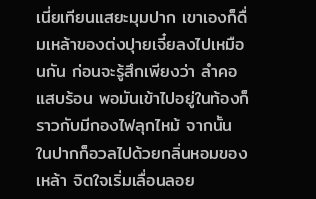เนี่ยเทียนแสยะมุมปาก เขาเองก็ดื่มเหล้าของต่งปุายเจี๋ยลงไปเหมือนกัน ก่อนจะรู้สึกเพียงว่า ลำคอแสบร้อน พอมันเข้าไปอยู่ในท้องก็ราวกับมีกองไฟลุกไหม้ จากนั้น ในปากก็อวลไปด้วยกลิ่นหอมของเหล้า จิตใจเริ่มเลื่อนลอย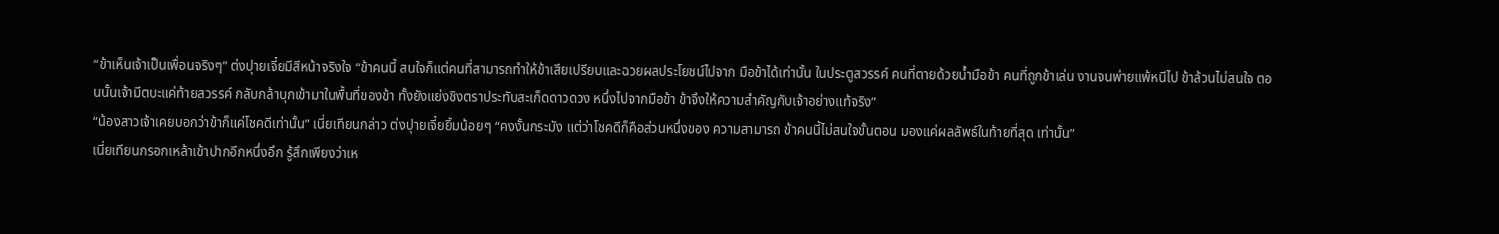“ข้าเห็นเจ้าเป็นเพื่อนจริงๆ” ต่งปุายเจี๋ยมีสีหน้าจริงใจ “ข้าคนนี้ สนใจก็แต่คนที่สามารถทำให้ข้าเสียเปรียบและฉวยผลประโยชน์ไปจาก มือข้าได้เท่านั้น ในประตูสวรรค์ คนที่ตายด้วยน้ำมือข้า คนที่ถูกข้าเล่น งานจนพ่ายแพ้หนีไป ข้าล้วนไม่สนใจ ตอนนั้นเจ้ามีตบะแค่ท้ายสวรรค์ กลับกล้าบุกเข้ามาในพื้นที่ของข้า ทั้งยังแย่งชิงตราประทับสะเก็ดดาวดวง หนึ่งไปจากมือข้า ข้าจึงให้ความสำคัญกับเจ้าอย่างแท้จริง”
“น้องสาวเจ้าเคยบอกว่าข้าก็แค่โชคดีเท่านั้น” เนี่ยเทียนกล่าว ต่งปุายเจี๋ยยิ้มน้อยๆ “คงงั้นกระมัง แต่ว่าโชคดีก็คือส่วนหนึ่งของ ความสามารถ ข้าคนนี้ไม่สนใจขั้นตอน มองแค่ผลลัพธ์ในท้ายที่สุด เท่านั้น”
เนี่ยเทียนกรอกเหล้าเข้าปากอีกหนึ่งอึก รู้สึกเพียงว่าเห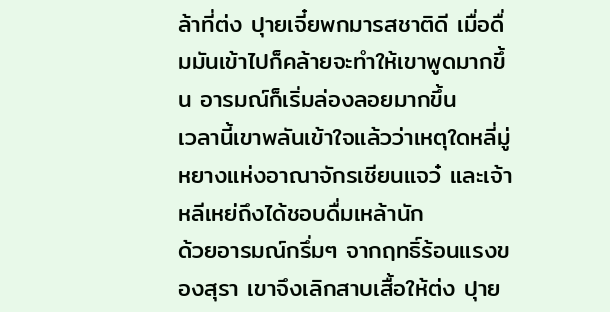ล้าที่ต่ง ปุายเจี๋ยพกมารสชาติดี เมื่อดื่มมันเข้าไปก็คล้ายจะทำให้เขาพูดมากขึ้น อารมณ์ก็เริ่มล่องลอยมากขึ้น
เวลานี้เขาพลันเข้าใจแล้วว่าเหตุใดหลี่มู่หยางแห่งอาณาจักรเชียนแจว๋ และเจ้าหลีเหย่ถึงได้ชอบดื่มเหล้านัก
ด้วยอารมณ์กรึ่มๆ จากฤทธิ์ร้อนแรงของสุรา เขาจึงเลิกสาบเสื้อให้ต่ง ปุาย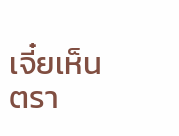เจี๋ยเห็นตรา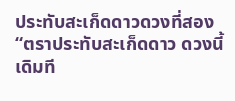ประทับสะเก็ดดาวดวงที่สอง “ตราประทับสะเก็ดดาว ดวงนี้เดิมที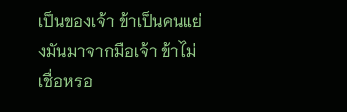เป็นของเจ้า ข้าเป็นคนแย่งมันมาจากมือเจ้า ข้าไม่เชื่อหรอ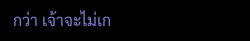กว่า เจ้าจะไม่เก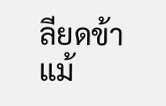ลียดข้าแม้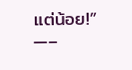แต่น้อย!”
—–